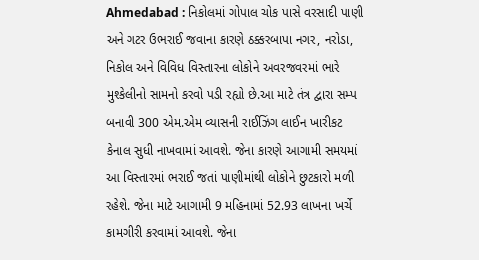Ahmedabad : નિકોલમાં ગોપાલ ચોક પાસે વરસાદી પાણી અને ગટર ઉભરાઈ જવાના કારણે ઠક્કરબાપા નગર, નરોડા, નિકોલ અને વિવિધ વિસ્તારના લોકોને અવરજવરમાં ભારે મુશ્કેલીનો સામનો કરવો પડી રહ્યો છે.આ માટે તંત્ર દ્વારા સમ્પ બનાવી 300 એમ.એમ વ્યાસની રાઈઝિંગ લાઈન ખારીકટ કેનાલ સુધી નાખવામાં આવશે. જેના કારણે આગામી સમયમાં આ વિસ્તારમાં ભરાઈ જતાં પાણીમાંથી લોકોને છુટકારો મળી રહેશે. જેના માટે આગામી 9 મહિનામાં 52.93 લાખના ખર્ચે કામગીરી કરવામાં આવશે. જેના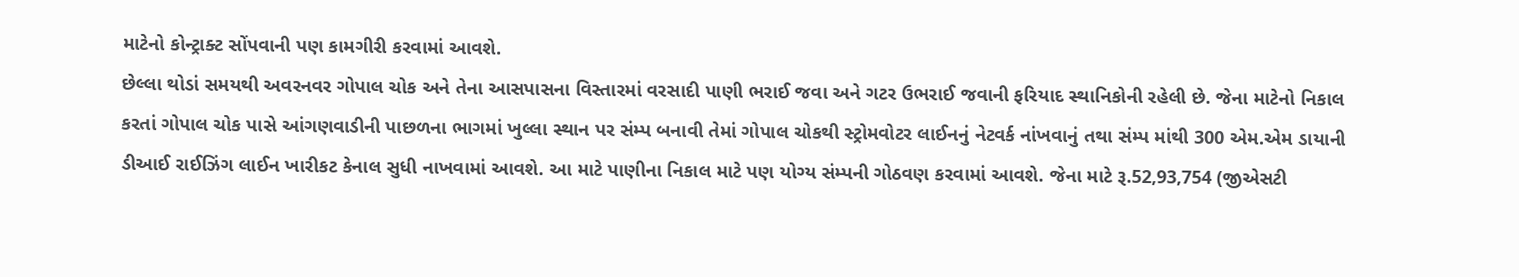માટેનો કોન્ટ્રાક્ટ સોંપવાની પણ કામગીરી કરવામાં આવશે.
છેલ્લા થોડાં સમયથી અવરનવર ગોપાલ ચોક અને તેના આસપાસના વિસ્તારમાં વરસાદી પાણી ભરાઈ જવા અને ગટર ઉભરાઈ જવાની ફરિયાદ સ્થાનિકોની રહેલી છે. જેના માટેનો નિકાલ કરતાં ગોપાલ ચોક પાસે આંગણવાડીની પાછળના ભાગમાં ખુલ્લા સ્થાન પર સંમ્પ બનાવી તેમાં ગોપાલ ચોકથી સ્ટ્રોમવોટર લાઈનનું નેટવર્ક નાંખવાનું તથા સંમ્પ માંથી 300 એમ.એમ ડાયાની ડીઆઈ રાઈઝિંગ લાઈન ખારીકટ કેનાલ સુધી નાખવામાં આવશે. આ માટે પાણીના નિકાલ માટે પણ યોગ્ય સંમ્પની ગોઠવણ કરવામાં આવશે. જેના માટે રૂ.52,93,754 (જીએસટી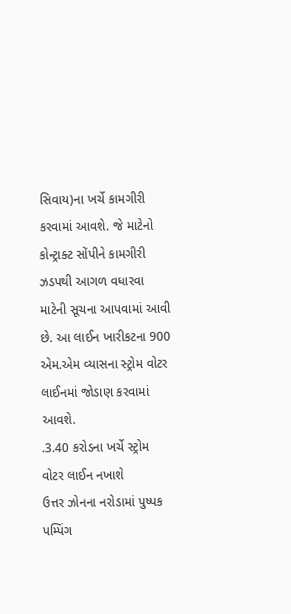સિવાય)ના ખર્ચે કામગીરી કરવામાં આવશે. જે માટેનો કોન્ટ્રાક્ટ સોંપીને કામગીરી ઝડપથી આગળ વધારવા માટેની સૂચના આપવામાં આવી છે. આ લાઈન ખારીકટના 900 એમ.એમ વ્યાસના સ્ટ્રોમ વોટર લાઈનમાં જોડાણ કરવામાં આવશે.
.3.40 કરોડના ખર્ચે સ્ટ્રોમ વોટર લાઈન નખાશે
ઉત્તર ઝોનના નરોડામાં પુષ્પક પમ્પિંગ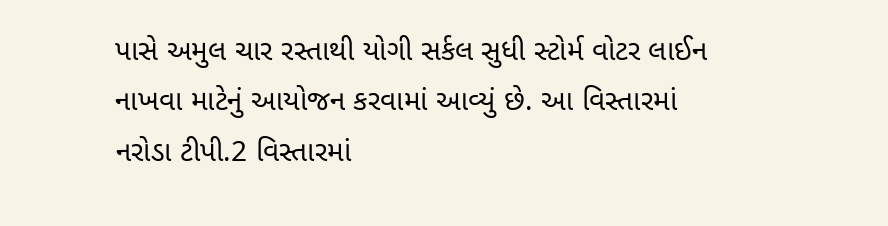પાસે અમુલ ચાર રસ્તાથી યોગી સર્કલ સુધી સ્ટોર્મ વોટર લાઈન નાખવા માટેનું આયોજન કરવામાં આવ્યું છે. આ વિસ્તારમાં નરોડા ટીપી.2 વિસ્તારમાં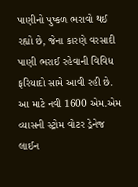પાણીનો પુષ્કળ ભરાવો થઈ રહ્યો છે, જેના કારણે વરસાદી પાણી ભરાઈ રહેવાની વિવિધ ફરિયાદો સામે આવી રહી છે. આ માટે નવી 1600 એમ.એમ વ્યાસની સ્ટ્રોમ વોટર ડ્રેનેજ લાઈન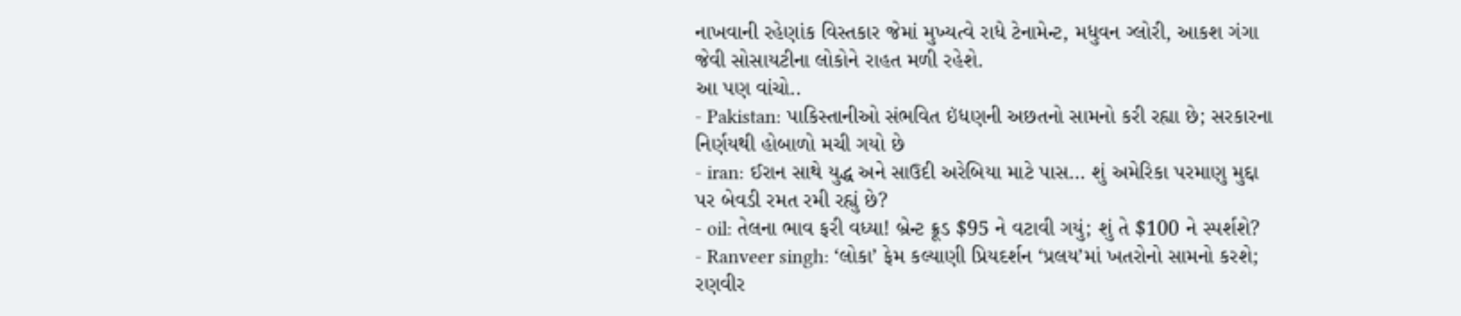નાખવાની રહેણાંક વિસ્તકાર જેમાં મુખ્યત્વે રાધે ટેનામેન્ટ, મધુવન ગ્લોરી, આકશ ગંગા જેવી સોસાયટીના લોકોને રાહત મળી રહેશે.
આ પણ વાંચો..
- Pakistan: પાકિસ્તાનીઓ સંભવિત ઇંધણની અછતનો સામનો કરી રહ્યા છે; સરકારના નિર્ણયથી હોબાળો મચી ગયો છે
- iran: ઈરાન સાથે યુદ્ધ અને સાઉદી અરેબિયા માટે પાસ… શું અમેરિકા પરમાણુ મુદ્દા પર બેવડી રમત રમી રહ્યું છે?
- oil: તેલના ભાવ ફરી વધ્યા! બ્રેન્ટ ક્રૂડ $95 ને વટાવી ગયું; શું તે $100 ને સ્પર્શશે?
- Ranveer singh: ‘લોકા’ ફેમ કલ્યાણી પ્રિયદર્શન ‘પ્રલય’માં ખતરોનો સામનો કરશે; રણવીર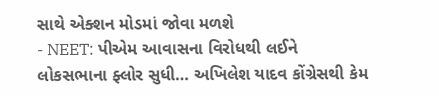સાથે એક્શન મોડમાં જોવા મળશે
- NEET: પીએમ આવાસના વિરોધથી લઈને લોકસભાના ફ્લોર સુધી… અખિલેશ યાદવ કોંગ્રેસથી કેમ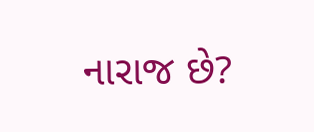નારાજ છે?